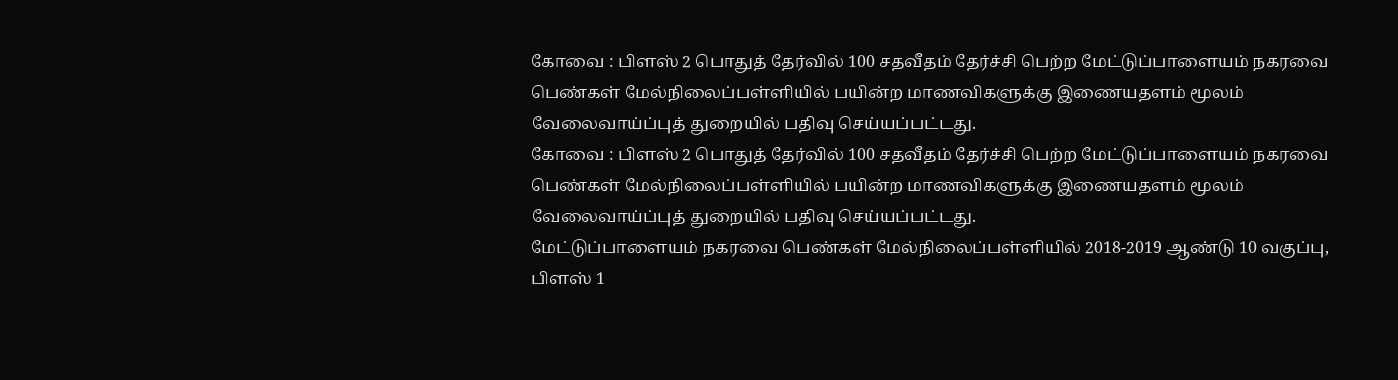கோவை : பிளஸ் 2 பொதுத் தேர்வில் 100 சதவீதம் தேர்ச்சி பெற்ற மேட்டுப்பாளையம் நகரவை பெண்கள் மேல்நிலைப்பள்ளியில் பயின்ற மாணவிகளுக்கு இணையதளம் மூலம் வேலைவாய்ப்புத் துறையில் பதிவு செய்யப்பட்டது.
கோவை : பிளஸ் 2 பொதுத் தேர்வில் 100 சதவீதம் தேர்ச்சி பெற்ற மேட்டுப்பாளையம் நகரவை பெண்கள் மேல்நிலைப்பள்ளியில் பயின்ற மாணவிகளுக்கு இணையதளம் மூலம் வேலைவாய்ப்புத் துறையில் பதிவு செய்யப்பட்டது.
மேட்டுப்பாளையம் நகரவை பெண்கள் மேல்நிலைப்பள்ளியில் 2018-2019 ஆண்டு 10 வகுப்பு, பிளஸ் 1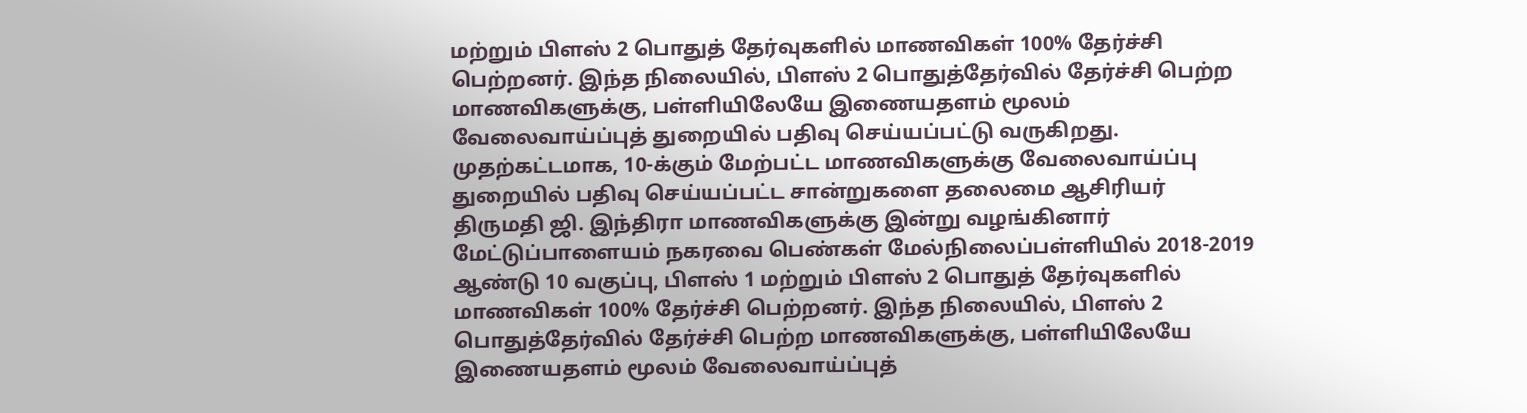மற்றும் பிளஸ் 2 பொதுத் தேர்வுகளில் மாணவிகள் 100% தேர்ச்சி பெற்றனர். இந்த நிலையில், பிளஸ் 2 பொதுத்தேர்வில் தேர்ச்சி பெற்ற மாணவிகளுக்கு, பள்ளியிலேயே இணையதளம் மூலம் வேலைவாய்ப்புத் துறையில் பதிவு செய்யப்பட்டு வருகிறது. முதற்கட்டமாக, 10-க்கும் மேற்பட்ட மாணவிகளுக்கு வேலைவாய்ப்பு துறையில் பதிவு செய்யப்பட்ட சான்றுகளை தலைமை ஆசிரியர் திருமதி ஜி. இந்திரா மாணவிகளுக்கு இன்று வழங்கினார்
மேட்டுப்பாளையம் நகரவை பெண்கள் மேல்நிலைப்பள்ளியில் 2018-2019 ஆண்டு 10 வகுப்பு, பிளஸ் 1 மற்றும் பிளஸ் 2 பொதுத் தேர்வுகளில் மாணவிகள் 100% தேர்ச்சி பெற்றனர். இந்த நிலையில், பிளஸ் 2 பொதுத்தேர்வில் தேர்ச்சி பெற்ற மாணவிகளுக்கு, பள்ளியிலேயே இணையதளம் மூலம் வேலைவாய்ப்புத்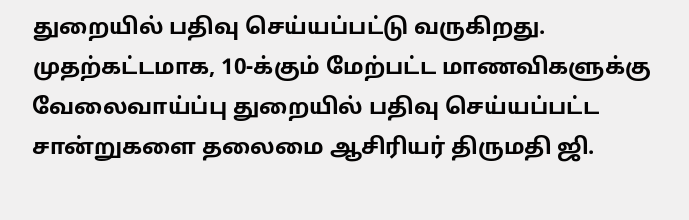துறையில் பதிவு செய்யப்பட்டு வருகிறது. முதற்கட்டமாக, 10-க்கும் மேற்பட்ட மாணவிகளுக்கு வேலைவாய்ப்பு துறையில் பதிவு செய்யப்பட்ட சான்றுகளை தலைமை ஆசிரியர் திருமதி ஜி.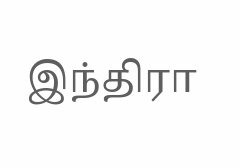இந்திரா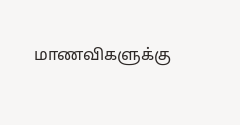மாணவிகளுக்கு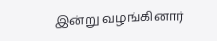இன்று வழங்கினார்